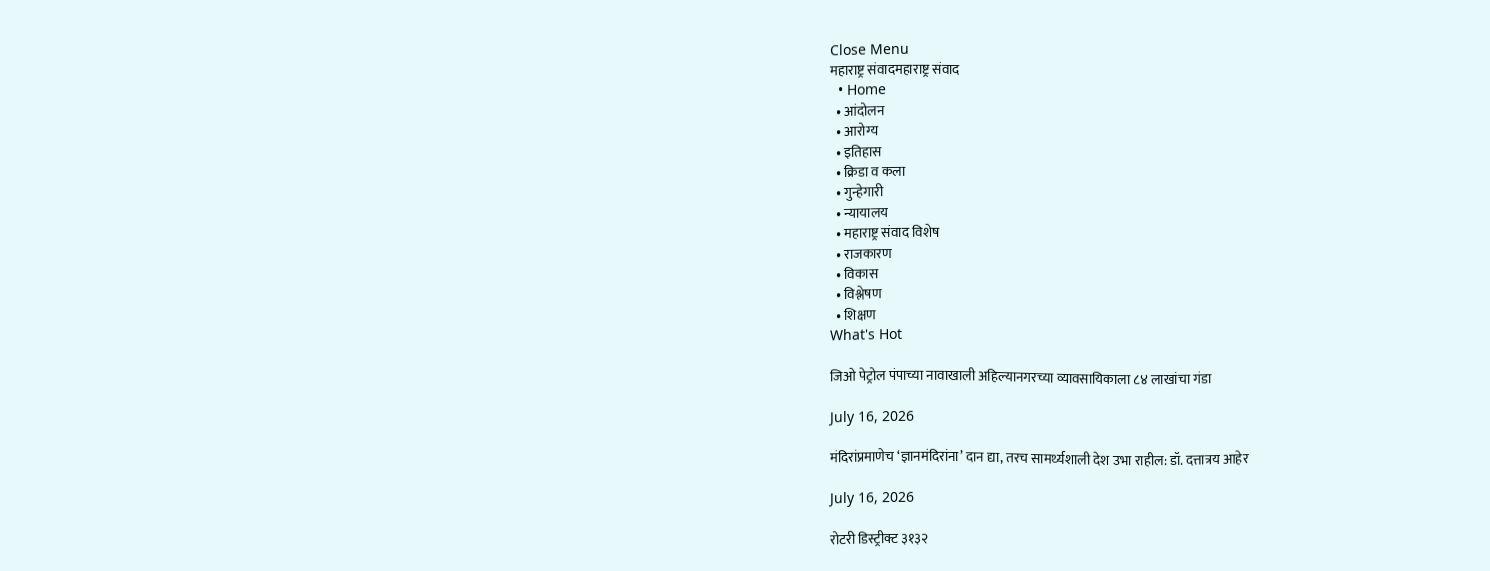Close Menu
महाराष्ट्र संवादमहाराष्ट्र संवाद
  • Home
  • आंदोलन
  • आरोग्य
  • इतिहास
  • क्रिडा व कला
  • गुन्हेगारी
  • न्यायालय
  • महाराष्ट्र संवाद विशेष
  • राजकारण
  • विकास
  • विश्लेषण
  • शिक्षण
What's Hot

जिओ पेट्रोल पंपाच्या नावाखाली अहिल्यानगरच्या व्यावसायिकाला ८४ लाखांचा गंडा

July 16, 2026

मंदिरांप्रमाणेच ‘ज्ञानमंदिरांना’ दान द्या, तरच सामर्थ्यशाली देश उभा राहील: डॉ. दत्तात्रय आहेर

July 16, 2026

रोटरी डिस्ट्रीक्ट ३१३२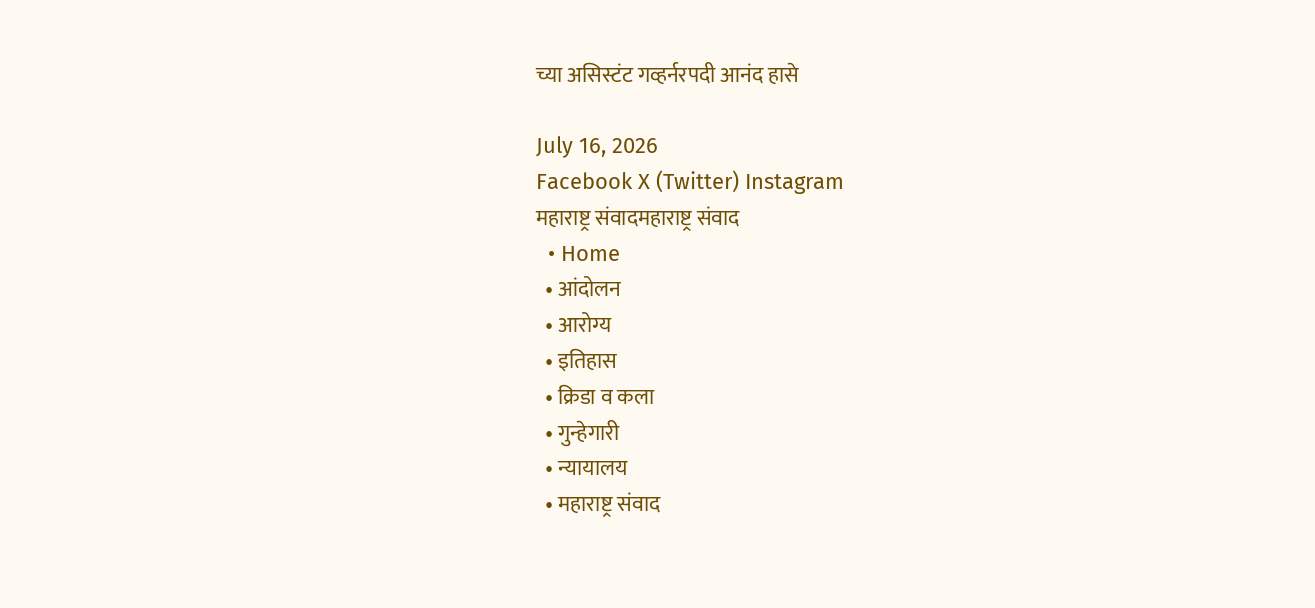च्या असिस्टंट गव्हर्नरपदी आनंद हासे

July 16, 2026
Facebook X (Twitter) Instagram
महाराष्ट्र संवादमहाराष्ट्र संवाद
  • Home
  • आंदोलन
  • आरोग्य
  • इतिहास
  • क्रिडा व कला
  • गुन्हेगारी
  • न्यायालय
  • महाराष्ट्र संवाद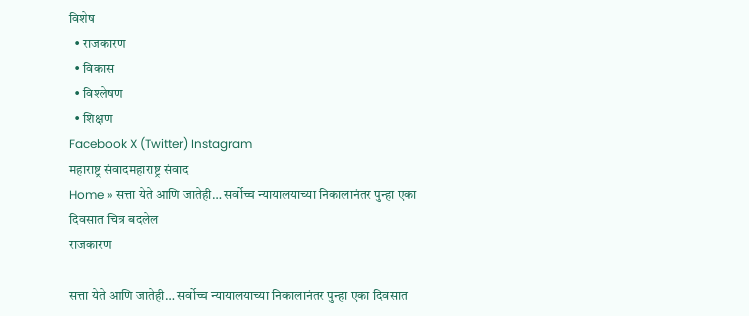विशेष
  • राजकारण
  • विकास
  • विश्लेषण
  • शिक्षण
Facebook X (Twitter) Instagram
महाराष्ट्र संवादमहाराष्ट्र संवाद
Home » सत्ता येते आणि जातेही… सर्वोच्च न्यायालयाच्या निकालानंतर पुन्हा एका दिवसात चित्र बदलेल
राजकारण

सत्ता येते आणि जातेही… सर्वोच्च न्यायालयाच्या निकालानंतर पुन्हा एका दिवसात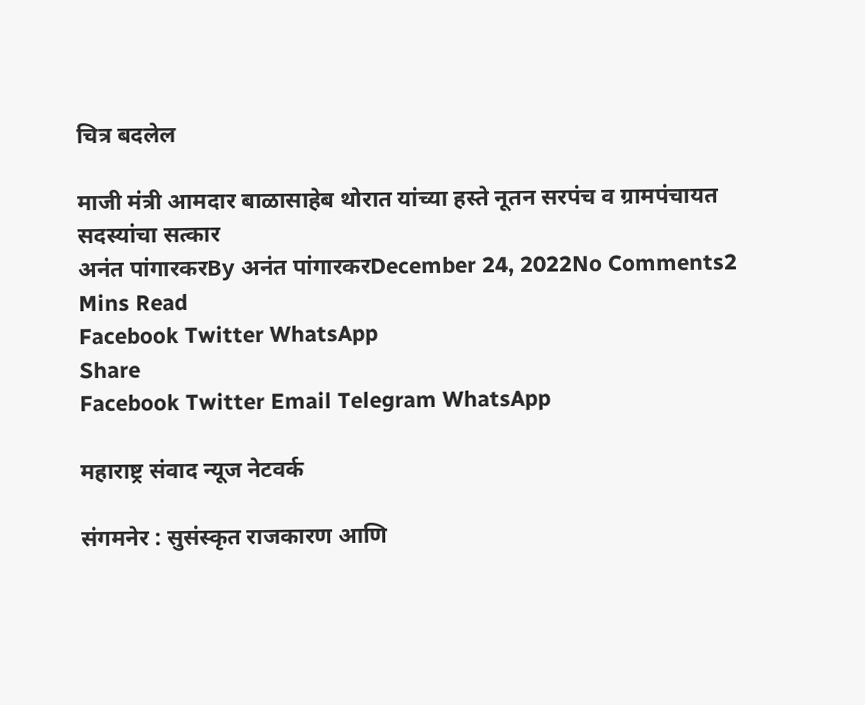चित्र बदलेल

माजी मंत्री आमदार बाळासाहेब थोरात यांच्या हस्ते नूतन सरपंच व ग्रामपंचायत सदस्यांचा सत्कार
अनंत पांगारकरBy अनंत पांगारकरDecember 24, 2022No Comments2 Mins Read
Facebook Twitter WhatsApp
Share
Facebook Twitter Email Telegram WhatsApp

महाराष्ट्र संवाद न्यूज नेटवर्क

संगमनेर : सुसंस्कृत राजकारण आणि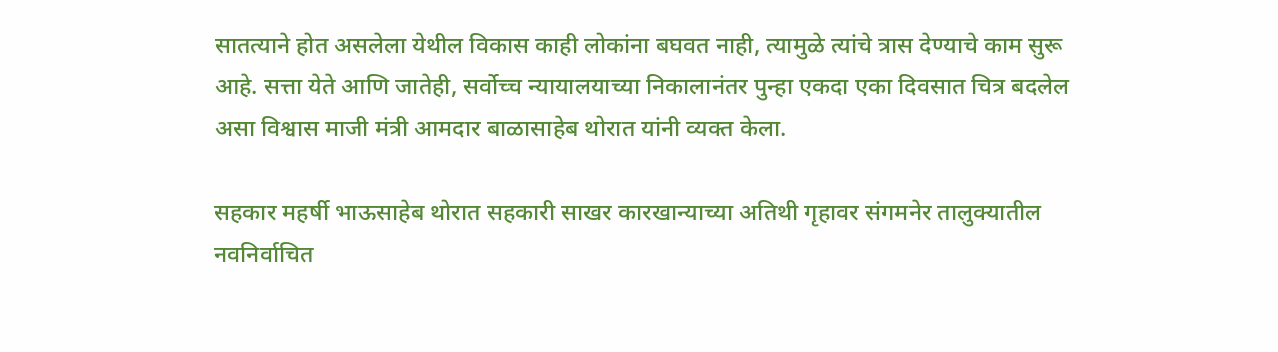सातत्याने होत असलेला येथील विकास काही लोकांना बघवत नाही, त्यामुळे त्यांचे त्रास देण्याचे काम सुरू आहे. सत्ता येते आणि जातेही, सर्वोच्च न्यायालयाच्या निकालानंतर पुन्हा एकदा एका दिवसात चित्र बदलेल असा विश्वास माजी मंत्री आमदार बाळासाहेब थोरात यांनी व्यक्त केला.

सहकार महर्षी भाऊसाहेब थोरात सहकारी साखर कारखान्याच्या अतिथी गृहावर संगमनेर तालुक्यातील नवनिर्वाचित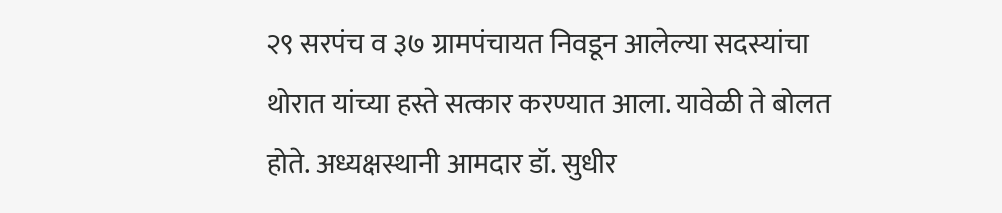२९ सरपंच व ३७ ग्रामपंचायत निवडून आलेल्या सदस्यांचा थोरात यांच्या हस्ते सत्कार करण्यात आला. यावेळी ते बोलत होते. अध्यक्षस्थानी आमदार डॉ. सुधीर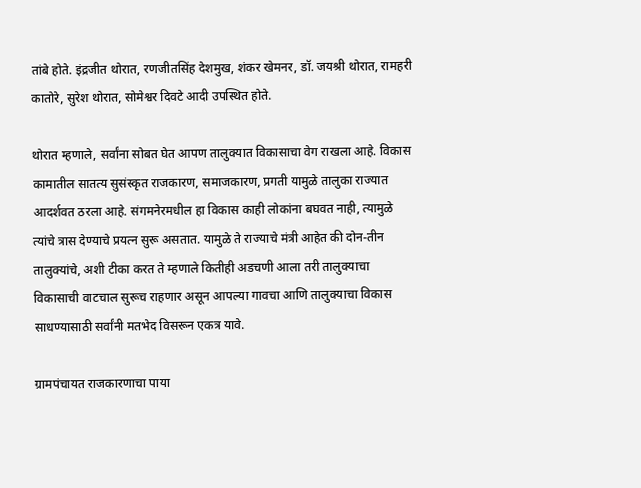तांबे होते. इंद्रजीत थोरात, रणजीतसिंह देशमुख, शंकर खेमनर, डॉ. जयश्री थोरात, रामहरी कातोरे, सुरेश थोरात, सोमेश्वर दिवटे आदी उपस्थित होते.

थोरात म्हणाले, सर्वांना सोबत घेत आपण तालुक्यात विकासाचा वेग राखला आहे. विकास कामातील सातत्य सुसंस्कृत राजकारण, समाजकारण, प्रगती यामुळे तालुका राज्यात आदर्शवत ठरला आहे. संगमनेरमधील हा विकास काही लोकांना बघवत नाही, त्यामुळे त्यांचे त्रास देण्याचे प्रयत्न सुरू असतात. यामुळे ते राज्याचे मंत्री आहेत की दोन-तीन तालुक्यांचे, अशी टीका करत ते म्हणाले कितीही अडचणी आला तरी तालुक्याचा विकासाची वाटचाल सुरूच राहणार असून आपल्या गावचा आणि तालुक्याचा विकास साधण्यासाठी सर्वांनी मतभेद विसरून एकत्र यावे.

ग्रामपंचायत राजकारणाचा पाया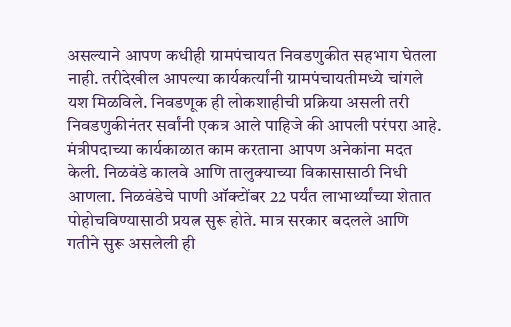असल्याने आपण कधीही ग्रामपंचायत निवडणुकीत सहभाग घेतला नाही. तरीदेखील आपल्या कार्यकर्त्यांनी ग्रामपंचायतीमध्ये चांगले यश मिळविले. निवडणूक ही लोकशाहीची प्रक्रिया असली तरी निवडणुकीनंतर सर्वांनी एकत्र आले पाहिजे की आपली परंपरा आहे. मंत्रीपदाच्या कार्यकाळात काम करताना आपण अनेकांना मदत केली. निळवंडे कालवे आणि तालुक्याच्या विकासासाठी निधी आणला. निळवंडेचे पाणी ऑक्टोंबर 22 पर्यंत लाभार्थ्यांच्या शेतात पोहोचविण्यासाठी प्रयत्न सुरू होते. मात्र सरकार बदलले आणि गतीने सुरू असलेली ही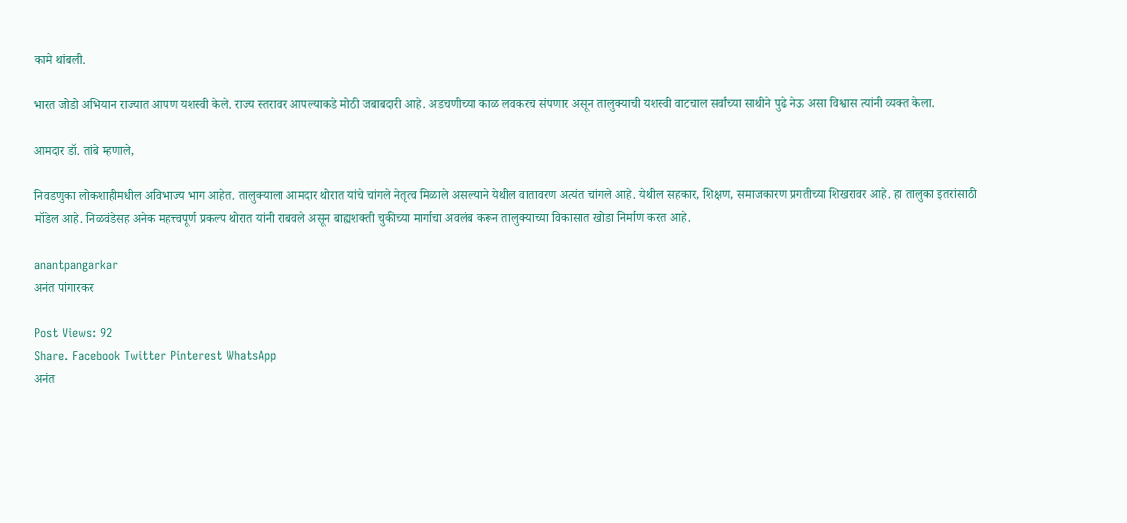कामे थांबली.

भारत जोडो अभियान राज्यात आपण यशस्वी केले. राज्य स्तरावर आपल्याकडे मोठी जबाबदारी आहे. अडचणीच्या काळ लवकरच संपणार असून तालुक्याची यशस्वी वाटचाल सर्वांच्या साथीने पुढे नेऊ असा विश्वास त्यांनी व्यक्त केला.

आमदार डॉ. तांबे म्हणाले,

निवडणुका लोकशाहीमधील अविभाज्य भाग आहेत. तालुक्याला आमदार थोरात यांचे चांगले नेतृत्व मिळाले असल्याने येथील वातावरण अत्यंत चांगले आहे. येथील सहकार, शिक्षण, समाजकारण प्रगतीच्या शिखरावर आहे. हा तालुका इतरांसाठी मॉडेल आहे. निळवंडेसह अनेक महत्त्वपूर्ण प्रकल्प थोरात यांनी राबवले असून बाह्यशक्ती चुकीच्या मार्गाचा अवलंब करून तालुक्याच्या विकासात खोडा निर्माण करत आहे.

anantpangarkar
अनंत पांगारकर

Post Views: 92
Share. Facebook Twitter Pinterest WhatsApp
अनंत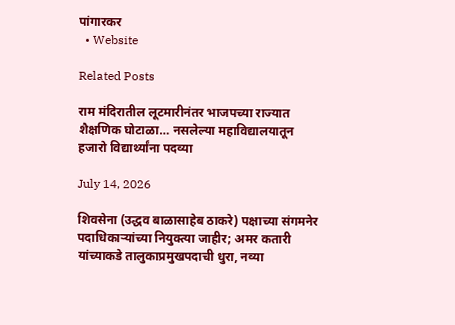पांगारकर
  • Website

Related Posts

राम मंदिरातील लूटमारीनंतर भाजपच्या राज्यात शैक्षणिक घोटाळा… नसलेल्या महाविद्यालयातून हजारो विद्यार्थ्यांना पदव्या

July 14, 2026

शिवसेना (उद्धव बाळासाहेब ठाकरे) पक्षाच्या संगमनेर पदाधिकाऱ्यांच्या नियुक्त्या जाहीर; अमर कतारी यांच्याकडे तालुकाप्रमुखपदाची धुरा, नव्या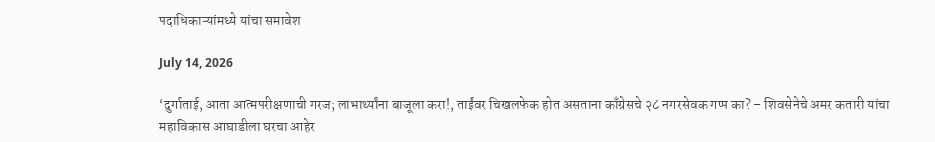पदाधिकाऱ्यांमध्ये यांचा समावेश

July 14, 2026

‘दुर्गाताई, आता आत्मपरीक्षणाची गरज; लाभार्थ्यांना बाजूला करा!, ताईंवर चिखलफेक होत असताना काँग्रेसचे २८ नगरसेवक गप्प का? – शिवसेनेचे अमर कतारी यांचा महाविकास आघाडीला घरचा आहेर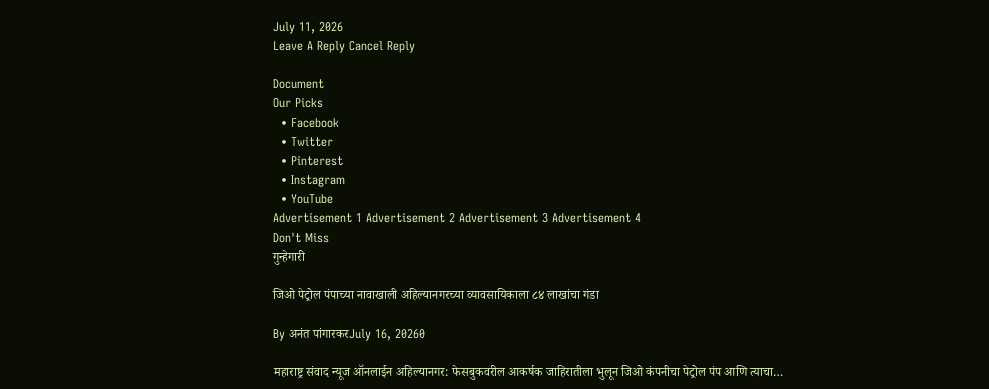July 11, 2026
Leave A Reply Cancel Reply

Document
Our Picks
  • Facebook
  • Twitter
  • Pinterest
  • Instagram
  • YouTube
Advertisement 1 Advertisement 2 Advertisement 3 Advertisement 4
Don't Miss
गुन्हेगारी

जिओ पेट्रोल पंपाच्या नावाखाली अहिल्यानगरच्या व्यावसायिकाला ८४ लाखांचा गंडा

By अनंत पांगारकरJuly 16, 20260

महाराष्ट्र संवाद न्यूज ऑनलाईन अहिल्यानगर: फेसबुकवरील आकर्षक जाहिरातीला भुलून जिओ कंपनीचा पेट्रोल पंप आणि त्याचा…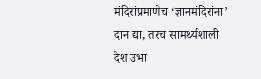मंदिरांप्रमाणेच ‘ज्ञानमंदिरांना’ दान द्या, तरच सामर्थ्यशाली देश उभा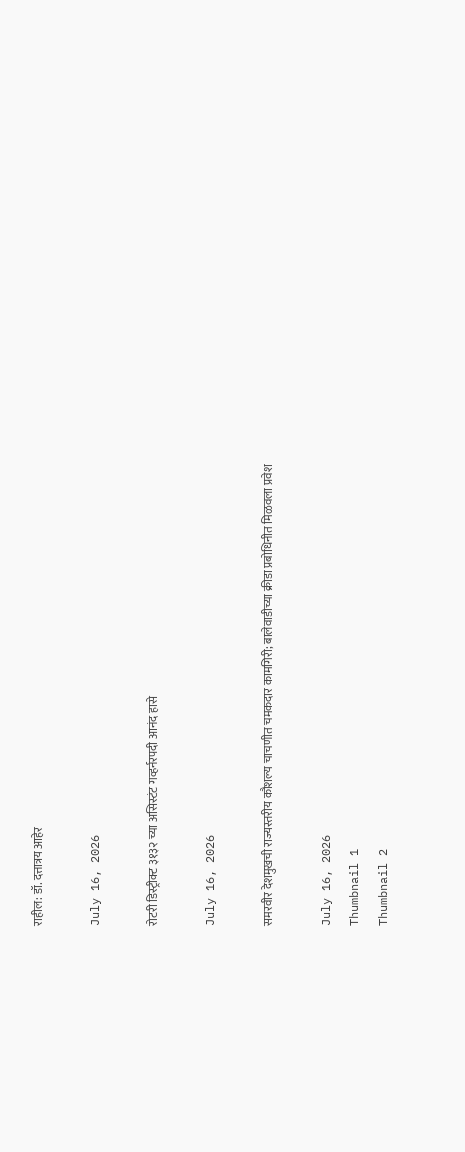राहील: डॉ. दत्तात्रय आहेर

July 16, 2026

रोटरी डिस्ट्रीक्ट ३१३२ च्या असिस्टंट गव्हर्नरपदी आनंद हासे

July 16, 2026

समरवीर देशमुखची राज्यस्तरीय कौशल्य चाचणीत चमकदार कामगिरी; बालेवाडीच्या क्रीडा प्रबोधिनीत मिळवला प्रवेश

July 16, 2026
Thumbnail 1
Thumbnail 2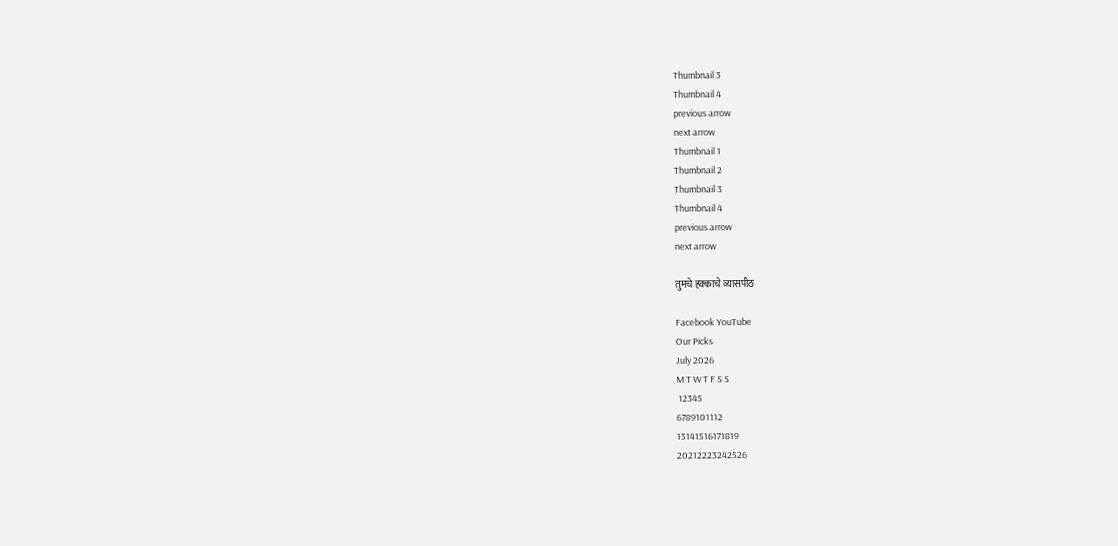Thumbnail 3
Thumbnail 4
previous arrow
next arrow
Thumbnail 1
Thumbnail 2
Thumbnail 3
Thumbnail 4
previous arrow
next arrow

तुमचे हक्काचे व्यासपीठ

Facebook YouTube
Our Picks
July 2026
M T W T F S S
 12345
6789101112
13141516171819
20212223242526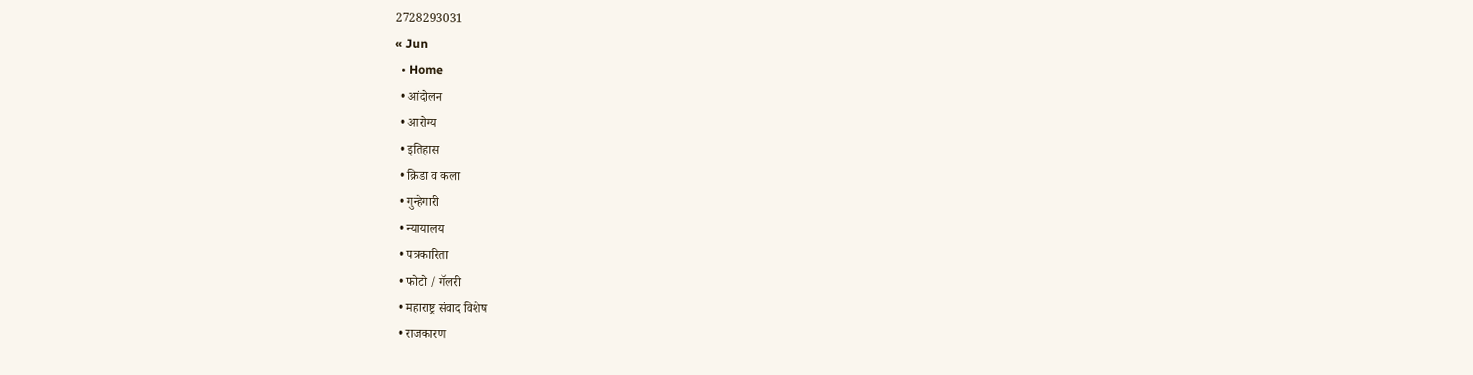2728293031
« Jun
  • Home
  • आंदोलन
  • आरोग्य
  • इतिहास
  • क्रिडा व कला
  • गुन्हेगारी
  • न्यायालय
  • पत्रकारिता
  • फोटो / गॅलरी
  • महाराष्ट्र संवाद विशेष
  • राजकारण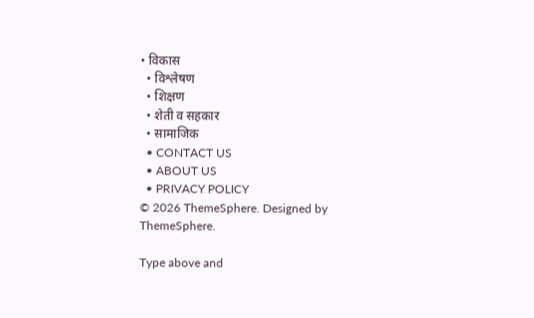• विकास
  • विश्लेषण
  • शिक्षण
  • शेती व सहकार
  • सामाजिक
  • CONTACT US
  • ABOUT US
  • PRIVACY POLICY
© 2026 ThemeSphere. Designed by ThemeSphere.

Type above and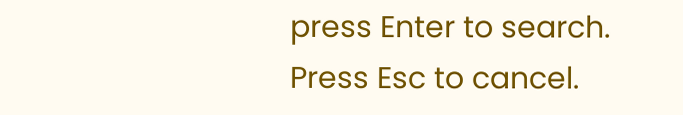press Enter to search. Press Esc to cancel.